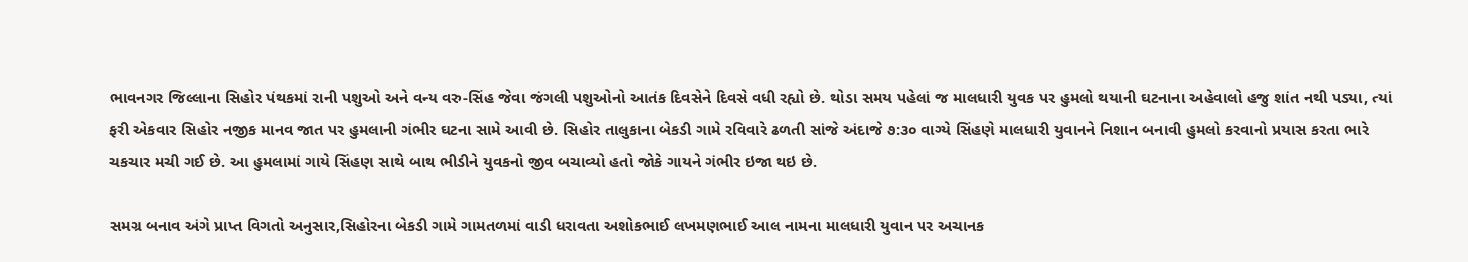ભાવનગર જિલ્લાના સિહોર પંથકમાં રાની પશુઓ અને વન્ય વરુ-સિંહ જેવા જંગલી પશુઓનો આતંક દિવસેને દિવસે વધી રહ્યો છે. થોડા સમય પહેલાં જ માલધારી યુવક પર હુમલો થયાની ઘટનાના અહેવાલો હજુ શાંત નથી પડ્યા, ત્યાં ફરી એકવાર સિહોર નજીક માનવ જાત પર હુમલાની ગંભીર ઘટના સામે આવી છે. સિહોર તાલુકાના બેકડી ગામે રવિવારે ઢળતી સાંજે અંદાજે ૭:૩૦ વાગ્યે સિંહણે માલધારી યુવાનને નિશાન બનાવી હુમલો કરવાનો પ્રયાસ કરતા ભારે ચકચાર મચી ગઈ છે. આ હુમલામાં ગાયે સિંહણ સાથે બાથ ભીડીને યુવકનો જીવ બચાવ્યો હતો જોકે ગાયને ગંભીર ઇજા થઇ છે.

સમગ્ર બનાવ અંગે પ્રાપ્ત વિગતો અનુસાર,સિહોરના બેકડી ગામે ગામતળમાં વાડી ધરાવતા અશોકભાઈ લખમણભાઈ આલ નામના માલધારી યુવાન પર અચાનક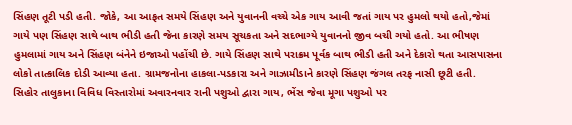સિંહણ તૂટી પડી હતી. જોકે, આ આફત સમયે સિંહણ અને યુવાનની વચ્ચે એક ગાય આવી જતાં ગાય પર હુમલો થયો હતો,જેમાં ગાયે પણ સિંહણ સાથે બાથ ભીડી હતી જેના કારણે સમય સૂચકતા અને સદભાગ્યે યુવાનનો જીવ બચી ગયો હતો. આ ભીષણ હુમલામાં ગાય અને સિંહણ બંનેને ઇજાઓ પહોંચી છે. ગાયે સિંહણ સાથે પરાક્રમ પૂર્વક બાથ ભીડી હતી અને દેકારો થતા આસપાસના લોકો તાત્કાલિક દોડી આવ્યા હતા. ગ્રામજનોના હાકલા-પડકારા અને ગાઝામીડાને કારણે સિંહણ જંગલ તરફ નાસી છૂટી હતી.
સિહોર તાલુકાના વિવિધ વિસ્તારોમાં અવારનવાર રાની પશુઓ દ્વારા ગાય, ભેંસ જેવા મૂગા પશુઓ પર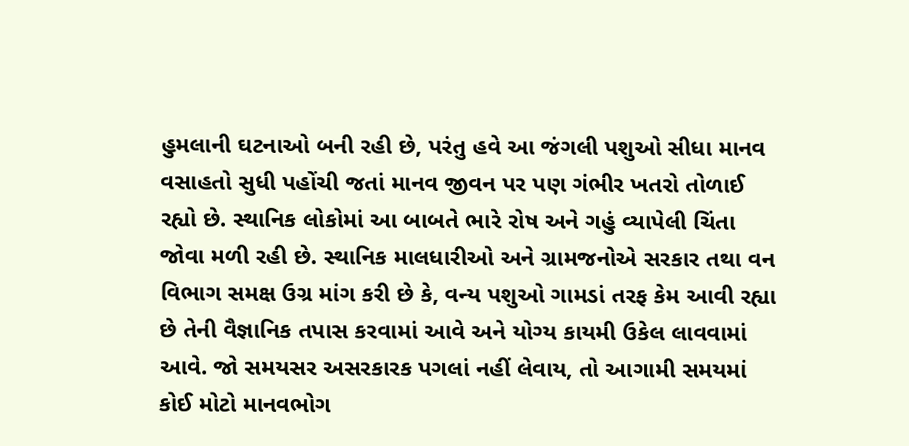હુમલાની ઘટનાઓ બની રહી છે, પરંતુ હવે આ જંગલી પશુઓ સીધા માનવ વસાહતો સુધી પહોંચી જતાં માનવ જીવન પર પણ ગંભીર ખતરો તોળાઈ રહ્યો છે. સ્થાનિક લોકોમાં આ બાબતે ભારે રોષ અને ગહું વ્યાપેલી ચિંતા જોવા મળી રહી છે. સ્થાનિક માલધારીઓ અને ગ્રામજનોએ સરકાર તથા વન વિભાગ સમક્ષ ઉગ્ર માંગ કરી છે કે, વન્ય પશુઓ ગામડાં તરફ કેમ આવી રહ્યા છે તેની વૈજ્ઞાનિક તપાસ કરવામાં આવે અને યોગ્ય કાયમી ઉકેલ લાવવામાં આવે. જો સમયસર અસરકારક પગલાં નહીં લેવાય, તો આગામી સમયમાં કોઈ મોટો માનવભોગ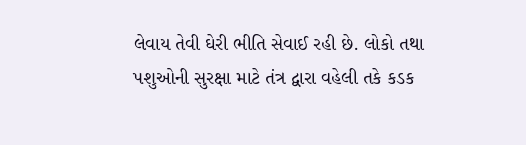લેવાય તેવી ઘેરી ભીતિ સેવાઈ રહી છે. લોકો તથા પશુઓની સુરક્ષા માટે તંત્ર દ્વારા વહેલી તકે કડક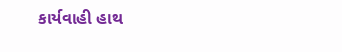કાર્યવાહી હાથ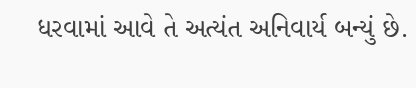ધરવામાં આવે તે અત્યંત અનિવાર્ય બન્યું છે.